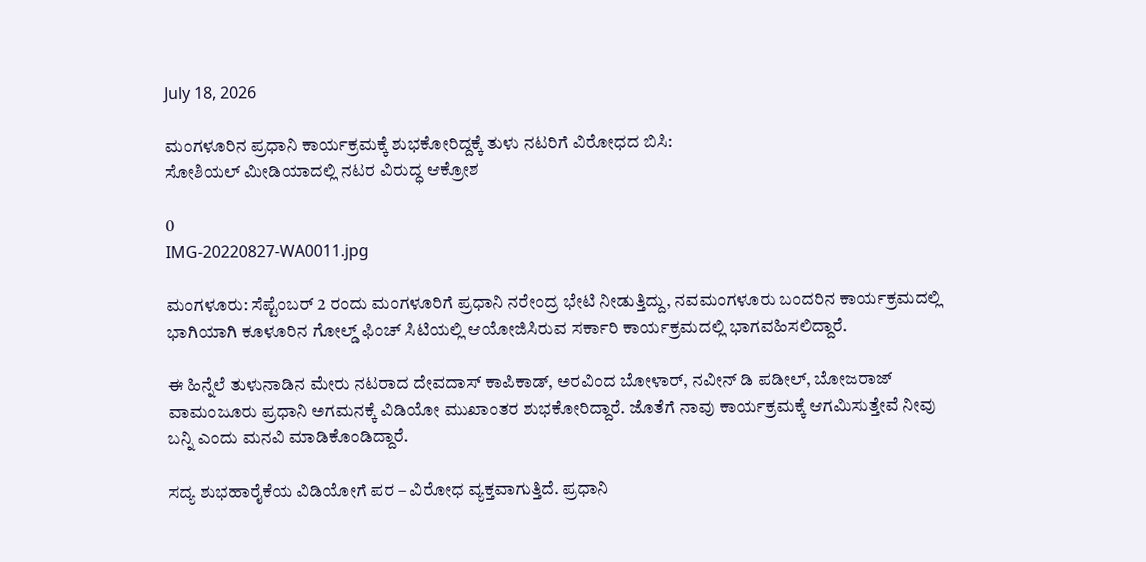July 18, 2026

ಮಂಗಳೂರಿನ ಪ್ರಧಾನಿ ಕಾರ್ಯಕ್ರಮಕ್ಕೆ ಶುಭಕೋರಿದ್ದಕ್ಕೆ ತುಳು ನಟರಿಗೆ ವಿರೋಧದ ಬಿಸಿ:
ಸೋಶಿಯಲ್ ಮೀಡಿಯಾದಲ್ಲಿ ನಟರ ವಿರುದ್ಧ ಆಕ್ರೋಶ

0
IMG-20220827-WA0011.jpg

ಮಂಗಳೂರು: ಸೆಪ್ಟೆಂಬರ್ 2 ರಂದು ಮಂಗಳೂರಿಗೆ ಪ್ರಧಾನಿ ನರೇಂದ್ರ ಭೇಟಿ ನೀಡುತ್ತಿದ್ದು, ನವಮಂಗಳೂರು ಬಂದರಿನ ಕಾರ್ಯಕ್ರಮದಲ್ಲಿ ಭಾಗಿಯಾಗಿ ಕೂಳೂರಿನ ಗೋಲ್ಡ್ ಫಿಂಚ್ ಸಿಟಿಯಲ್ಲಿ ಆಯೋಜಿಸಿರುವ ಸರ್ಕಾರಿ ಕಾರ್ಯಕ್ರಮದಲ್ಲಿ ಭಾಗವಹಿಸಲಿದ್ದಾರೆ.

ಈ ಹಿನ್ನೆಲೆ ತುಳುನಾಡಿನ ಮೇರು ನಟರಾದ ದೇವದಾಸ್ ಕಾಪಿಕಾಡ್, ಅರವಿಂದ ಬೋಳಾರ್, ನವೀನ್ ಡಿ ಪಡೀಲ್, ಬೋಜರಾಜ್ ವಾಮಂಜೂರು ಪ್ರಧಾನಿ ಅಗಮನಕ್ಕೆ ವಿಡಿಯೋ ಮುಖಾಂತರ ಶುಭಕೋರಿದ್ದಾರೆ. ಜೊತೆಗೆ ನಾವು ಕಾರ್ಯಕ್ರಮಕ್ಕೆ ಆಗಮಿಸುತ್ತೇವೆ ನೀವು ಬನ್ನಿ ಎಂದು ಮನವಿ‌ ಮಾಡಿಕೊಂಡಿದ್ದಾರೆ.

ಸದ್ಯ ಶುಭಹಾರೈಕೆಯ ವಿಡಿಯೋಗೆ ಪರ – ವಿರೋಧ ವ್ಯಕ್ತವಾಗುತ್ತಿದೆ. ಪ್ರಧಾನಿ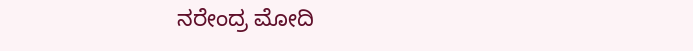ನರೇಂದ್ರ ಮೋದಿ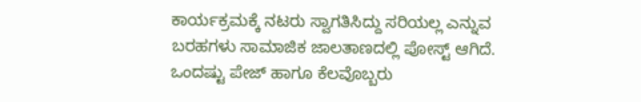ಕಾರ್ಯಕ್ರಮಕ್ಕೆ ನಟರು ಸ್ವಾಗತಿಸಿದ್ದು ಸರಿಯಲ್ಲ ಎನ್ನುವ ಬರಹಗಳು ಸಾಮಾಜಿಕ ಜಾಲತಾಣದಲ್ಲಿ ಪೋಸ್ಟ್ ಆಗಿದೆ. ಒಂದಷ್ಟು ಪೇಜ್ ಹಾಗೂ ಕೆಲವೊಬ್ಬರು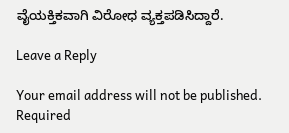ವೈಯಕ್ತಿಕವಾಗಿ ವಿರೋಧ ವ್ಯಕ್ತಪಡಿಸಿದ್ದಾರೆ.

Leave a Reply

Your email address will not be published. Required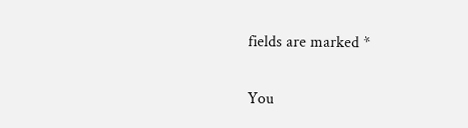fields are marked *

You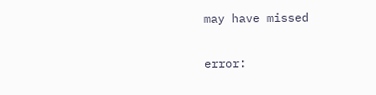may have missed

error: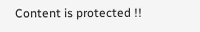Content is protected !!